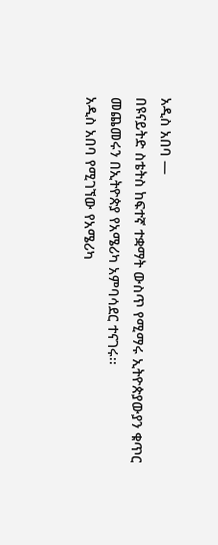አዲስ አበባ —
በዩናይትድ ስቴትስ ከፍተኛ ተቋማት ውስጥ የሚማሩ ኢትዮጵያውያን ቁጥር መጨመሩን በኢትዮጵያ የአሜሪካ አምባሳደር ተናገሩ፡፡
አዲስ አበባ የሚገኘው የአሜሪካ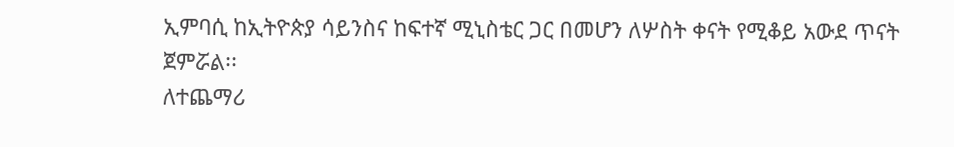ኢምባሲ ከኢትዮጵያ ሳይንስና ከፍተኛ ሚኒስቴር ጋር በመሆን ለሦስት ቀናት የሚቆይ አውደ ጥናት ጀምሯል፡፡
ለተጨማሪ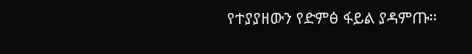የተያያዘውን የድምፅ ፋይል ያዳምጡ።